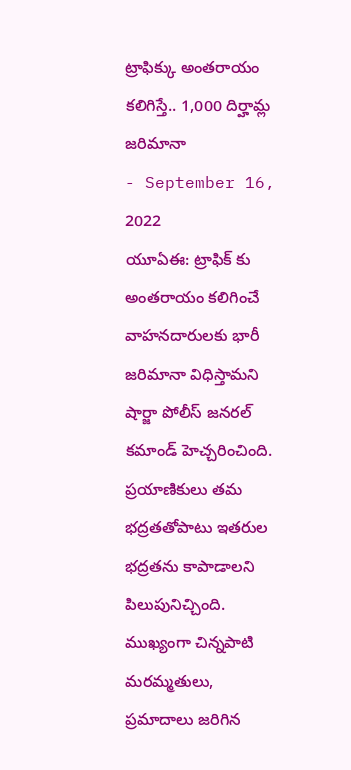ట్రాఫిక్కు అంతరాయం కలిగిస్తే.. 1,000 దిర్హామ్ల జరిమానా
- September 16, 2022
యూఏఈ: ట్రాఫిక్ కు అంతరాయం కలిగించే వాహనదారులకు భారీ జరిమానా విధిస్తామని షార్జా పోలీస్ జనరల్ కమాండ్ హెచ్చరించింది. ప్రయాణికులు తమ భద్రతతోపాటు ఇతరుల భద్రతను కాపాడాలని పిలుపునిచ్చింది. ముఖ్యంగా చిన్నపాటి మరమ్మతులు, ప్రమాదాలు జరిగిన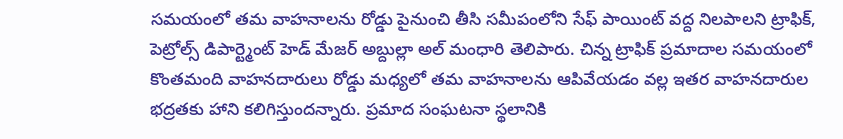సమయంలో తమ వాహనాలను రోడ్డు పైనుంచి తీసి సమీపంలోని సేఫ్ పాయింట్ వద్ద నిలపాలని ట్రాఫిక్, పెట్రోల్స్ డిపార్ట్మెంట్ హెడ్ మేజర్ అబ్దుల్లా అల్ మంధారి తెలిపారు. చిన్న ట్రాఫిక్ ప్రమాదాల సమయంలో కొంతమంది వాహనదారులు రోడ్డు మధ్యలో తమ వాహనాలను ఆపివేయడం వల్ల ఇతర వాహనదారుల భద్రతకు హాని కలిగిస్తుందన్నారు. ప్రమాద సంఘటనా స్థలానికి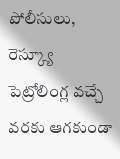పోలీసులు, రెస్క్యూ పెట్రోలింగ్ల వచ్చే వరకు ఆగకుండా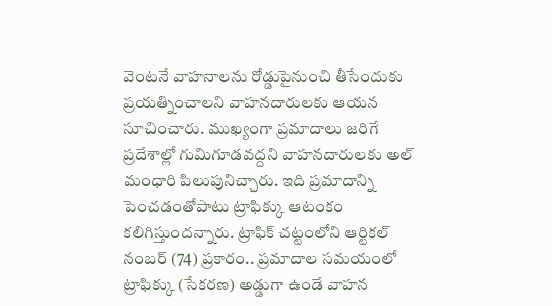వెంటనే వాహనాలను రోడ్డుపైనుంచి తీసేందుకు ప్రయత్నించాలని వాహనదారులకు ఆయన సూచించారు. ముఖ్యంగా ప్రమాదాలు జరిగే ప్రదేశాల్లో గుమిగూడవద్దని వాహనదారులకు అల్ మంధారి పిలుపునిచ్చారు. ఇది ప్రమాదాన్ని పెంచడంతోపాటు ట్రాఫిక్కు ఆటంకం కలిగిస్తుందన్నారు. ట్రాఫిక్ చట్టంలోని ఆర్టికల్ నంబర్ (74) ప్రకారం.. ప్రమాదాల సమయంలో ట్రాఫిక్కు (సేకరణ) అడ్డుగా ఉండే వాహన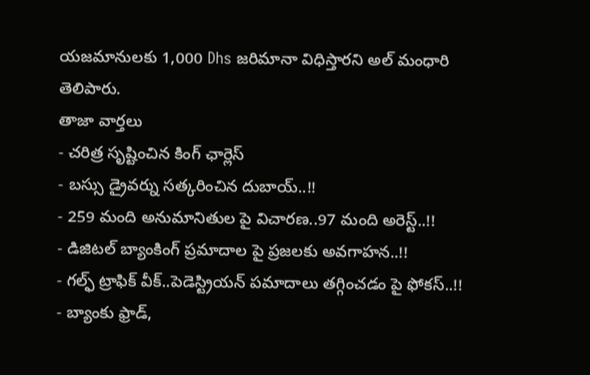యజమానులకు 1,000 Dhs జరిమానా విధిస్తారని అల్ మంధారి తెలిపారు.
తాజా వార్తలు
- చరిత్ర సృష్టించిన కింగ్ ఛార్లెస్
- బస్సు డ్రైవర్ను సత్కరించిన దుబాయ్..!!
- 259 మంది అనుమానితుల పై విచారణ..97 మంది అరెస్ట్..!!
- డిజిటల్ బ్యాంకింగ్ ప్రమాదాల పై ప్రజలకు అవగాహన..!!
- గల్ఫ్ ట్రాఫిక్ వీక్..పెడెస్ట్రియన్ పమాదాలు తగ్గించడం పై ఫోకస్..!!
- బ్యాంకు ఫ్రాడ్,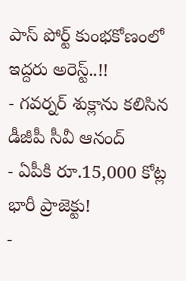పాస్ పోర్ట్ కుంభకోణంలో ఇద్దరు అరెస్ట్..!!
- గవర్నర్ శుక్లాను కలిసిన డీజీపీ సీవీ ఆనంద్
- ఏపీకి రూ.15,000 కోట్ల భారీ ప్రాజెక్టు!
-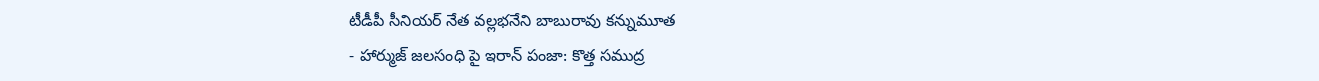టీడీపీ సీనియర్ నేత వల్లభనేని బాబురావు కన్నుమూత
- హార్ముజ్ జలసంధి పై ఇరాన్ పంజా: కొత్త సముద్ర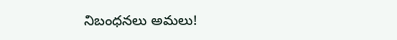నిబంధనలు అమలు!